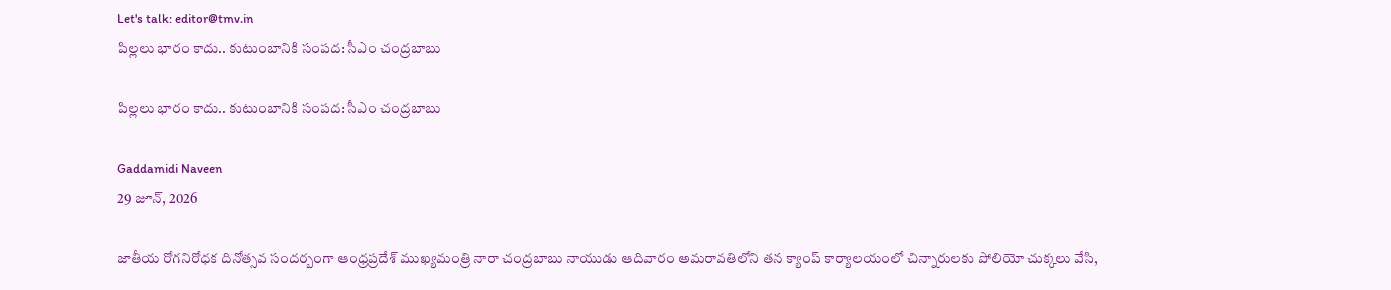Let's talk: editor@tmv.in
పిల్లలు భారం కాదు.. కుటుంబానికి సంపద: సీఎం చంద్రబాబు

పిల్లలు భారం కాదు.. కుటుంబానికి సంపద: సీఎం చంద్రబాబు

Gaddamidi Naveen
29 జూన్, 2026

జాతీయ రోగనిరోధక దినోత్సవ సంద‌ర్బంగా ఆంధ్రప్రదేశ్ ముఖ్యమంత్రి నారా చంద్రబాబు నాయుడు ఆదివారం అమరావతిలోని తన క్యాంప్ కార్యాలయంలో చిన్నారులకు పోలియో చుక్కలు వేసి,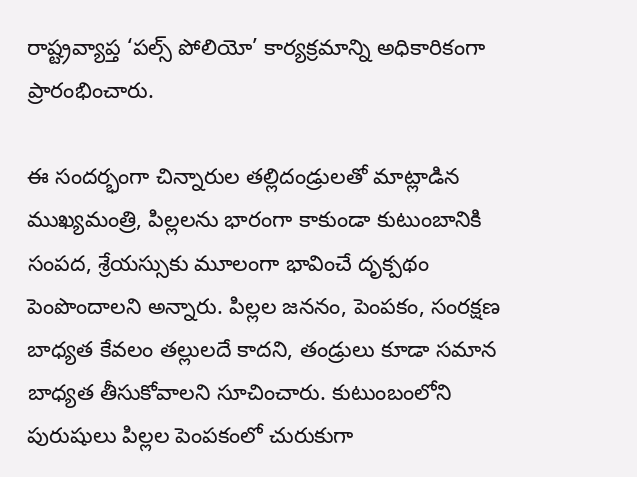రాష్ట్రవ్యాప్త ‘పల్స్ పోలియో’ కార్యక్రమాన్ని అధికారికంగా ప్రారంభించారు.

ఈ సందర్భంగా చిన్నారుల తల్లిదండ్రులతో మాట్లాడిన ముఖ్యమంత్రి, పిల్లలను భారంగా కాకుండా కుటుంబానికి సంపద, శ్రేయస్సుకు మూలంగా భావించే దృక్పథం పెంపొందాలని అన్నారు. పిల్లల జననం, పెంపకం, సంరక్షణ బాధ్యత కేవలం తల్లులదే కాదని, తండ్రులు కూడా సమాన బాధ్యత తీసుకోవాలని సూచించారు. కుటుంబంలోని పురుషులు పిల్లల పెంపకంలో చురుకుగా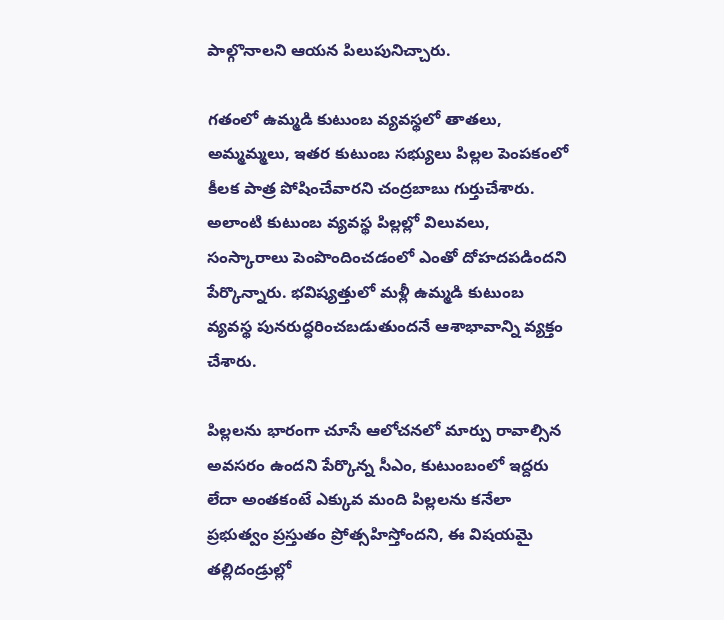పాల్గొనాలని ఆయన పిలుపునిచ్చారు.

గతంలో ఉమ్మడి కుటుంబ వ్యవస్థలో తాతలు, అమ్మమ్మలు, ఇతర కుటుంబ సభ్యులు పిల్లల పెంపకంలో కీలక పాత్ర పోషించేవారని చంద్రబాబు గుర్తుచేశారు. అలాంటి కుటుంబ వ్యవస్థ పిల్లల్లో విలువలు, సంస్కారాలు పెంపొందించడంలో ఎంతో దోహదపడిందని పేర్కొన్నారు. భవిష్యత్తులో మళ్లీ ఉమ్మడి కుటుంబ వ్యవస్థ పునరుద్ధరించబడుతుందనే ఆశాభావాన్ని వ్యక్తం చేశారు.

పిల్లలను భారంగా చూసే ఆలోచనలో మార్పు రావాల్సిన అవసరం ఉందని పేర్కొన్న సీఎం, కుటుంబంలో ఇద్దరు లేదా అంతకంటే ఎక్కువ మంది పిల్లలను కనేలా ప్రభుత్వం ప్రస్తుతం ప్రోత్సహిస్తోందని, ఈ విషయమై తల్లిదండ్రుల్లో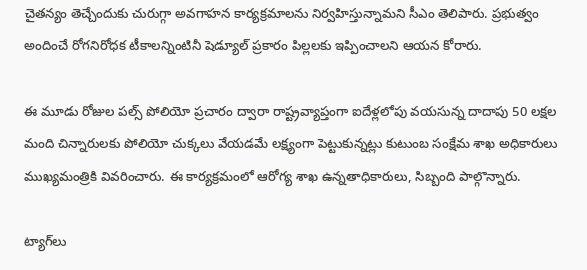చైతన్యం తెచ్చేందుకు చురుగ్గా అవగాహన కార్యక్రమాలను నిర్వహిస్తున్నామని సీఎం తెలిపారు. ప్రభుత్వం అందించే రోగనిరోధక టీకాలన్నింటినీ షెడ్యూల్ ప్రకారం పిల్లలకు ఇప్పించాలని ఆయన కోరారు.

ఈ మూడు రోజుల పల్స్ పోలియో ప్రచారం ద్వారా రాష్ట్రవ్యాప్తంగా ఐదేళ్లలోపు వయసున్న దాదాపు 50 లక్షల మంది చిన్నారులకు పోలియో చుక్కలు వేయడమే లక్ష్యంగా పెట్టుకున్నట్లు కుటుంబ సంక్షేమ శాఖ అధికారులు ముఖ్యమంత్రికి వివరించారు. ఈ కార్యక్రమంలో ఆరోగ్య శాఖ ఉన్నతాధికారులు, సిబ్బంది పాల్గొన్నారు.

ట్యాగ్‌లు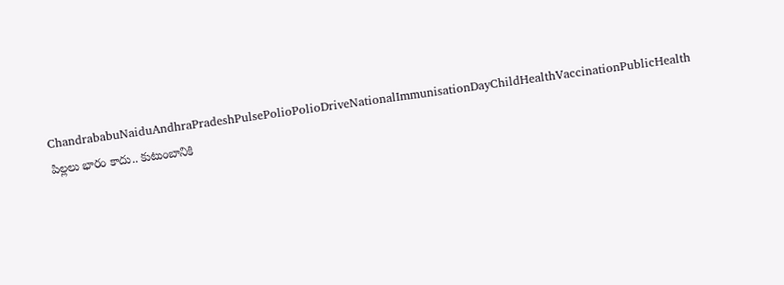ChandrababuNaiduAndhraPradeshPulsePolioPolioDriveNationalImmunisationDayChildHealthVaccinationPublicHealth
పిల్లలు భారం కాదు.. కుటుంబానికి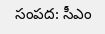సంపద: సీఎం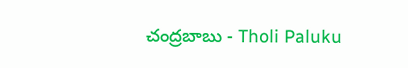చంద్రబాబు - Tholi Paluku